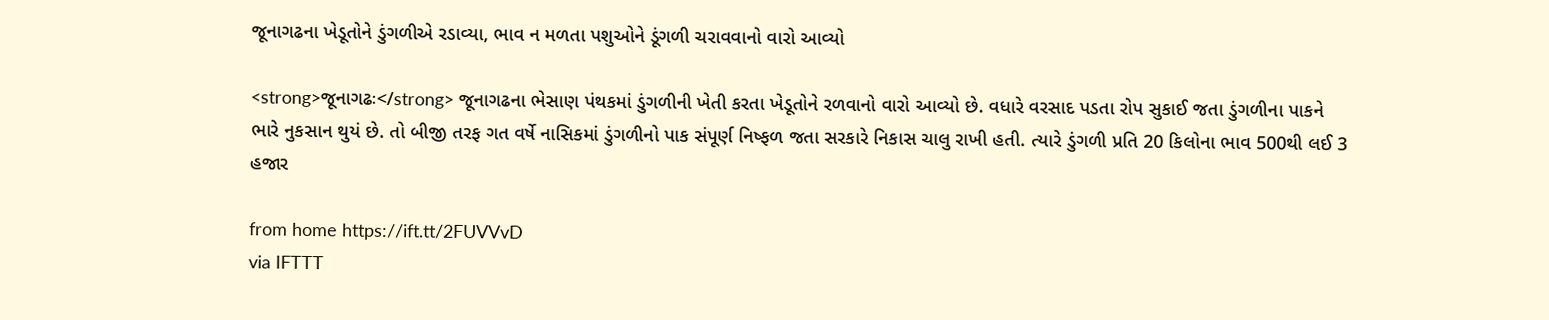જૂનાગઢના ખેડૂતોને ડુંગળીએ રડાવ્યા, ભાવ ન મળતા પશુઓને ડૂંગળી ચરાવવાનો વારો આવ્યો

<strong>જૂનાગઢઃ</strong> જૂનાગઢના ભેસાણ પંથકમાં ડુંગળીની ખેતી કરતા ખેડૂતોને રળવાનો વારો આવ્યો છે. વધારે વરસાદ પડતા રોપ સુકાઈ જતા ડુંગળીના પાકને ભારે નુકસાન થુયં છે. તો બીજી તરફ ગત વર્ષે નાસિકમાં ડુંગળીનો પાક સંપૂર્ણ નિષ્ફળ જતા સરકારે નિકાસ ચાલુ રાખી હતી. ત્યારે ડુંગળી પ્રતિ 20 કિલોના ભાવ 500થી લઈ 3 હજાર

from home https://ift.tt/2FUVVvD
via IFTTT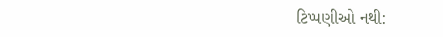ટિપ્પણીઓ નથી: